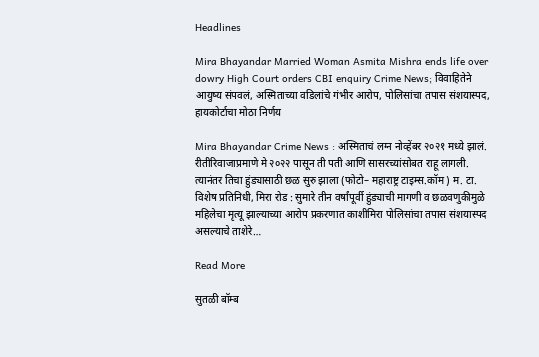Headlines

Mira Bhayandar Married Woman Asmita Mishra ends life over dowry High Court orders CBI enquiry Crime News; विवाहितेने आयुष्य संपवलं, अस्मिताच्या वडिलांचे गंभीर आरोप, पोलिसांचा तपास संशयास्पद, हायकोर्टाचा मोठा निर्णय

Mira Bhayandar Crime News : अस्मिताचं लग्न नोव्हेंबर २०२१ मध्ये झालं. रीतीरिवाजाप्रमाणे मे २०२२ पासून ती पती आणि सासरच्यांसोबत राहू लागली. त्यानंतर तिचा हुंड्यासाठी छळ सुरु झाला (फोटो– महाराष्ट्र टाइम्स.कॉम) म. टा. विशेष प्रतिनिधी, मिरा रोड : सुमारे तीन वर्षांपूर्वी हुंड्याची मागणी व छळवणुकीमुळे महिलेचा मृत्यू झाल्याच्या आरोप प्रकरणात काशीमिरा पोलिसांचा तपास संशयास्पद असल्याचे ताशेरे…

Read More

सुतळी बॉम्ब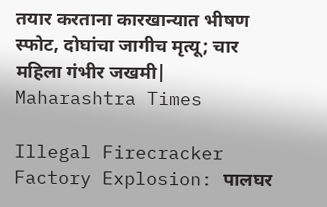तयार करताना कारखान्यात भीषण स्फोट, दोघांचा जागीच मृत्यू; चार महिला गंभीर जखमी| Maharashtra Times

Illegal Firecracker Factory Explosion: पालघर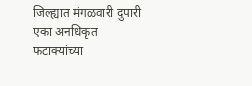जिल्ह्यात मंगळवारी दुपारी एका अनधिकृत फटाक्यांच्या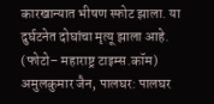कारखान्यात भीषण स्फोट झाला. या दुर्घटनेत दोघांचा मृत्यू झाला आहे. (फोटो– महाराष्ट्र टाइम्स.कॉम) अमुलकुमार जैन, पालघर: पालघर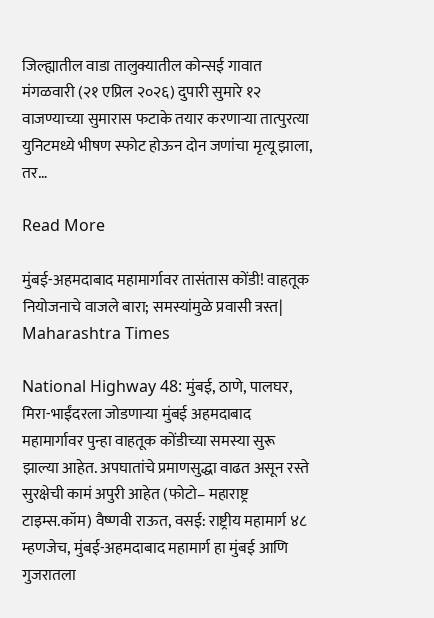जिल्ह्यातील वाडा तालुक्यातील कोन्सई गावात मंगळवारी (२१ एप्रिल २०२६) दुपारी सुमारे १२ वाजण्याच्या सुमारास फटाके तयार करणाऱ्या तात्पुरत्या युनिटमध्ये भीषण स्फोट होऊन दोन जणांचा मृत्यू झाला, तर…

Read More

मुंबई-अहमदाबाद महामार्गावर तासंतास कोंडी! वाहतूक नियोजनाचे वाजले बारा; समस्यांमुळे प्रवासी त्रस्त| Maharashtra Times

National Highway 48: मुंबई, ठाणे, पालघर, मिरा-भाईंदरला जोडणाऱ्या मुंबई अहमदाबाद महामार्गावर पुन्हा वाहतूक कोंडीच्या समस्या सुरू झाल्या आहेत. अपघातांचे प्रमाणसुद्धा वाढत असून रस्ते सुरक्षेची कामं अपुरी आहेत (फोटो– महाराष्ट्र टाइम्स.कॉम) वैष्णवी राऊत, वसई: राष्ट्रीय महामार्ग ४८ म्हणजेच, मुंबई-अहमदाबाद महामार्ग हा मुंबई आणि गुजरातला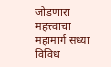जोडणारा महत्त्वाचा महामार्ग सध्या विविध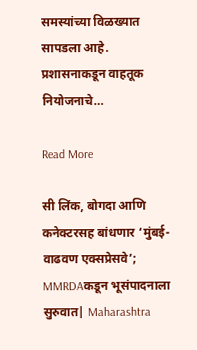समस्यांच्या विळख्यात सापडला आहे. प्रशासनाकडून वाहतूक नियोजनाचे…

Read More

सी लिंक, बोगदा आणि कनेक्टरसह बांधणार ‘मुंबई-वाढवण एक्सप्रेसवे’; MMRDAकडून भूसंपादनाला सुरुवात| Maharashtra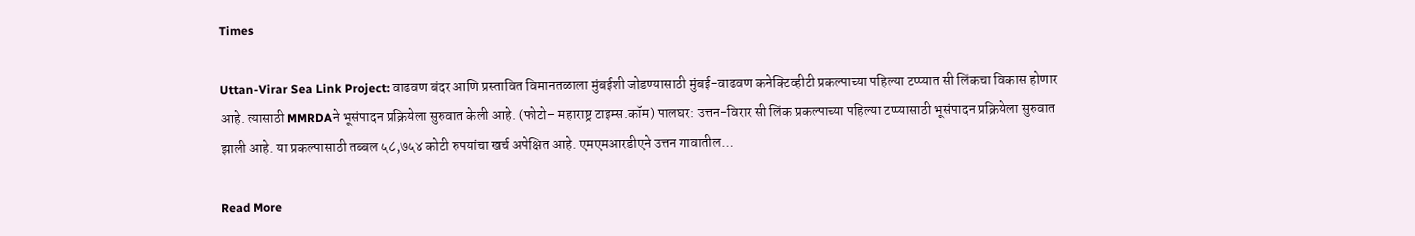Times

Uttan-Virar Sea Link Project: वाढवण बंदर आणि प्रस्तावित विमानतळाला मुंबईशी जोडण्यासाठी मुंबई-वाढवण कनेक्टिव्हीटी प्रकल्पाच्या पहिल्या टप्प्यात सी लिंकचा विकास होणार आहे. त्यासाठी MMRDAने भूसंपादन प्रक्रियेला सुरुवात केली आहे. (फोटो– महाराष्ट्र टाइम्स.कॉम) पालघर: उत्तन-विरार सी लिंक प्रकल्पाच्या पहिल्या टप्प्यासाठी भूसंपादन प्रक्रियेला सुरुवात झाली आहे. या प्रकल्पासाठी तब्बल ५८,७५४ कोटी रुपयांचा खर्च अपेक्षित आहे. एमएमआरडीएने उत्तन गावातील…

Read More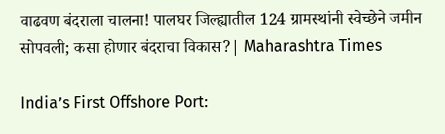वाढवण बंदराला चालना! पालघर जिल्ह्यातील 124 ग्रामस्थांनी स्वेच्छेने जमीन सोपवली; कसा होणार बंदराचा विकास?| Maharashtra Times

India’s First Offshore Port: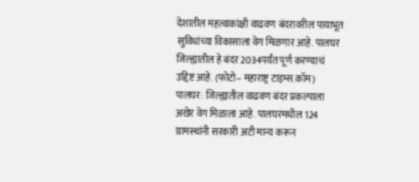देशातील महत्वाकांक्षी वाढवण बंदरावरील पायाभूत सुविधांच्या विकासाला वेग मिळणार आहे. पालघर जिल्ह्यातील हे बंदर 2034पर्यंत पूर्ण करण्याचं उद्दिष्ट आहे. (फोटो– महाराष्ट्र टाइम्स.कॉम) पालघर: जिल्ह्यातील वाढवण बंदर प्रकल्पाला अखेर वेग मिळाला आहे. पालघरमधील 124 ग्रामस्थांनी सरकारी अटी मान्य करून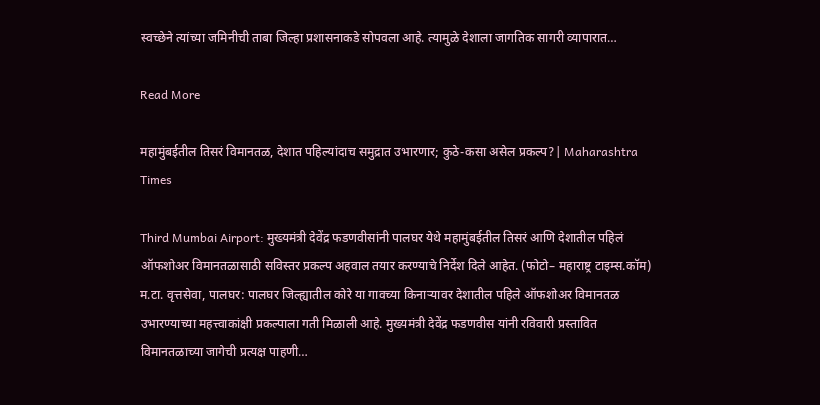स्वच्छेने त्यांच्या जमिनीची ताबा जिल्हा प्रशासनाकडे सोपवला आहे. त्यामुळे देशाला जागतिक सागरी व्यापारात…

Read More

महामुंबईतील तिसरं विमानतळ, देशात पहिल्यांदाच समुद्रात उभारणार; कुठे-कसा असेल प्रकल्प?| Maharashtra Times

Third Mumbai Airport: मुख्यमंत्री देवेंद्र फडणवीसांनी पालघर येथे महामुंबईतील तिसरं आणि देशातील पहिलं ऑफशोअर विमानतळासाठी सविस्तर प्रकल्प अहवाल तयार करण्याचे निर्देश दिले आहेत. (फोटो– महाराष्ट्र टाइम्स.कॉम) म.टा. वृत्तसेवा, पालघर: पालघर जिल्ह्यातील कोरे या गावच्या किनाऱ्यावर देशातील पहिले ऑफशोअर विमानतळ उभारण्याच्या महत्त्वाकांक्षी प्रकल्पाला गती मिळाली आहे. मुख्यमंत्री देवेंद्र फडणवीस यांनी रविवारी प्रस्तावित विमानतळाच्या जागेची प्रत्यक्ष पाहणी…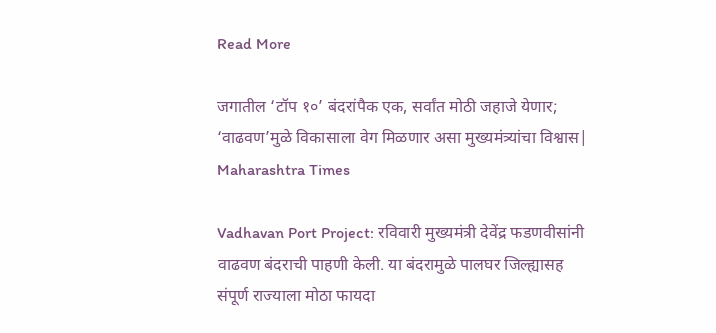Read More

जगातील ‘टॉप १०’ बंदरांपैक एक, सर्वांत मोठी जहाजे येणार; ‘वाढवण’मुळे विकासाला वेग मिळणार असा मुख्यमंत्र्यांचा विश्वास| Maharashtra Times

Vadhavan Port Project: रविवारी मुख्यमंत्री देवेंद्र फडणवीसांनी वाढवण बंदराची पाहणी केली. या बंदरामुळे पालघर जिल्ह्यासह संपूर्ण राज्याला मोठा फायदा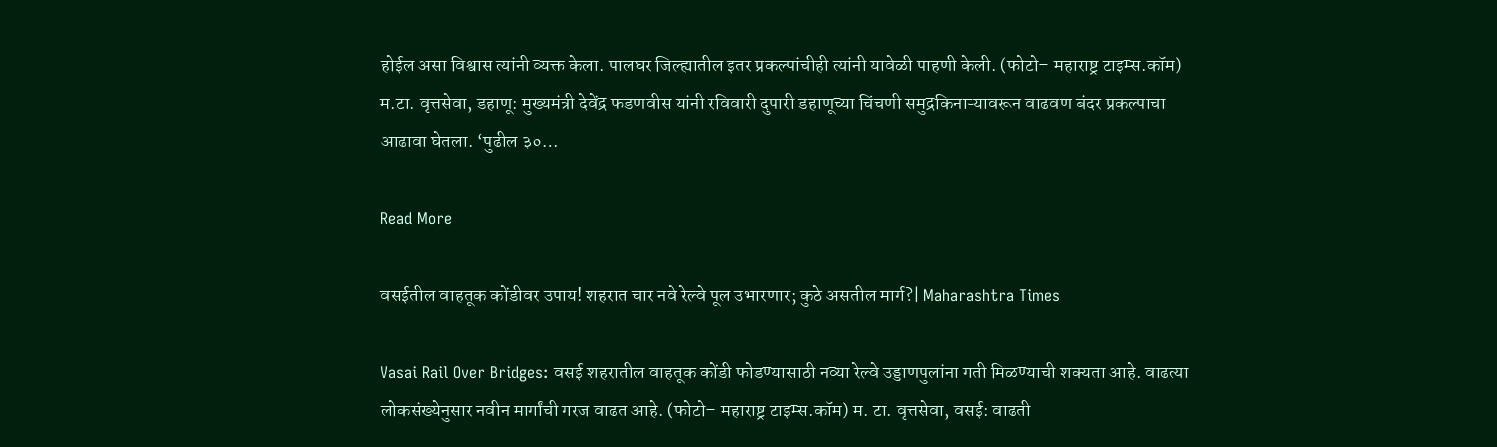होईल असा विश्वास त्यांनी व्यक्त केला. पालघर जिल्ह्यातील इतर प्रकल्पांचीही त्यांनी यावेळी पाहणी केली. (फोटो– महाराष्ट्र टाइम्स.कॉम) म.टा. वृत्तसेवा, डहाणू: मुख्यमंत्री देवेंद्र फडणवीस यांनी रविवारी दुपारी डहाणूच्या चिंचणी समुद्रकिनाऱ्यावरून वाढवण बंदर प्रकल्पाचा आढावा घेतला. ‘पुढील ३०…

Read More

वसईतील वाहतूक कोंडीवर उपाय! शहरात चार नवे रेल्वे पूल उभारणार; कुठे असतील मार्ग?| Maharashtra Times

Vasai Rail Over Bridges: वसई शहरातील वाहतूक कोंडी फोडण्यासाठी नव्या रेल्वे उड्डाणपुलांना गती मिळण्याची शक्यता आहे. वाढत्या लोकसंख्येनुसार नवीन मार्गांची गरज वाढत आहे. (फोटो– महाराष्ट्र टाइम्स.कॉम) म. टा. वृत्तसेवा, वसई: वाढती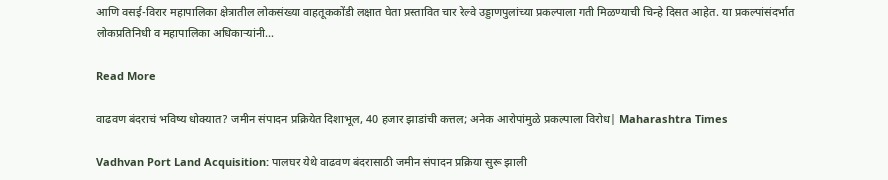आणि वसई-विरार महापालिका क्षेत्रातील लोकसंख्या वाहतूककोंडी लक्षात घेता प्रस्तावित चार रेल्वे उड्डाणपुलांच्या प्रकल्पाला गती मिळण्याची चिन्हे दिसत आहेत. या प्रकल्पांसंदर्भात लोकप्रतिनिधी व महापालिका अधिकाऱ्यांनी…

Read More

वाढवण बंदराचं भविष्य धोक्यात? जमीन संपादन प्रक्रियेत दिशाभूल, 40 हजार झाडांची कत्तल; अनेक आरोपांमुळे प्रकल्पाला विरोध| Maharashtra Times

Vadhvan Port Land Acquisition: पालघर येथे वाढवण बंदरासाठी जमीन संपादन प्रक्रिया सुरू झाली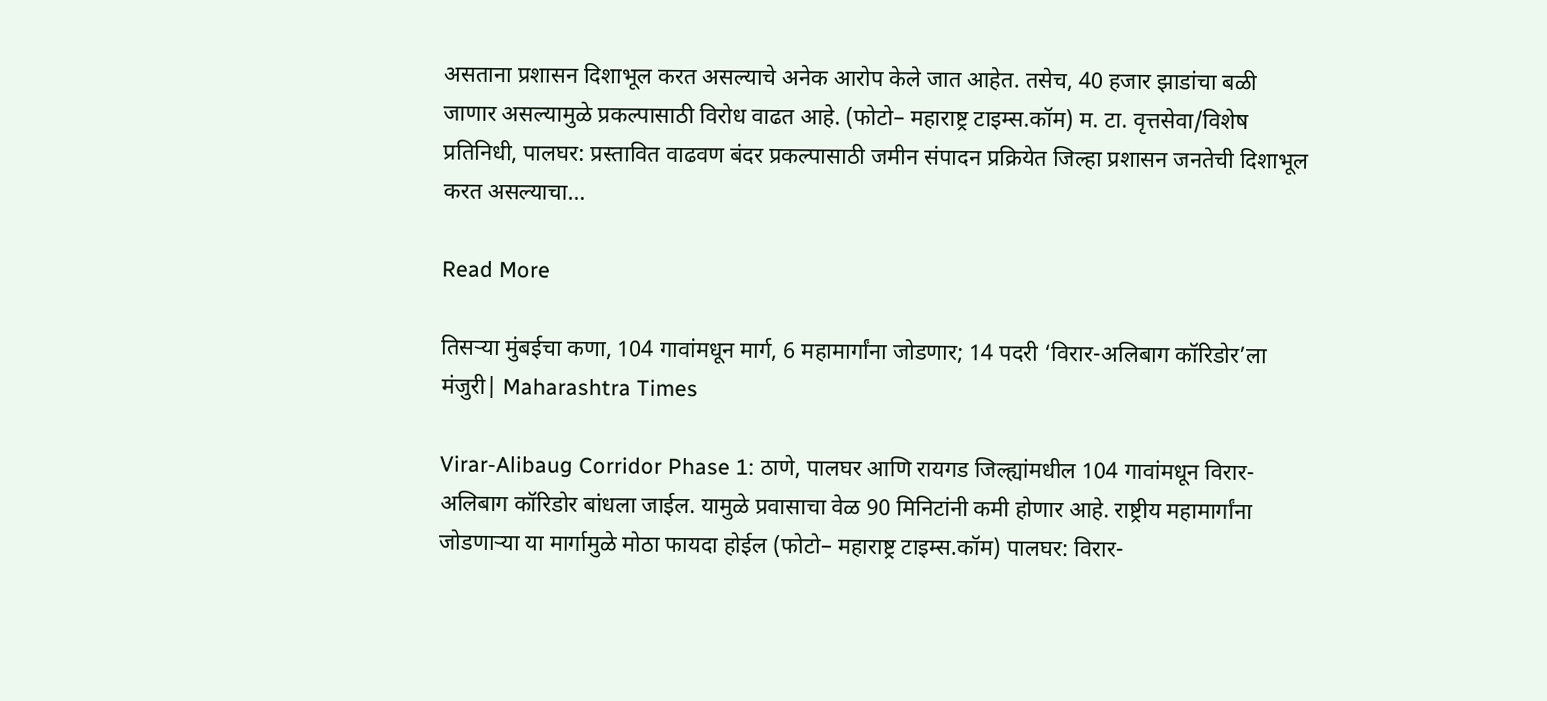असताना प्रशासन दिशाभूल करत असल्याचे अनेक आरोप केले जात आहेत. तसेच, 40 हजार झाडांचा बळी जाणार असल्यामुळे प्रकल्पासाठी विरोध वाढत आहे. (फोटो– महाराष्ट्र टाइम्स.कॉम) म. टा. वृत्तसेवा/विशेष प्रतिनिधी, पालघर: प्रस्तावित वाढवण बंदर प्रकल्पासाठी जमीन संपादन प्रक्रियेत जिल्हा प्रशासन जनतेची दिशाभूल करत असल्याचा…

Read More

तिसऱ्या मुंबईचा कणा, 104 गावांमधून मार्ग, 6 महामार्गांना जोडणार; 14 पदरी ‘विरार-अलिबाग कॉरिडोर’ला मंजुरी| Maharashtra Times

Virar-Alibaug Corridor Phase 1: ठाणे, पालघर आणि रायगड जिल्ह्यांमधील 104 गावांमधून विरार-अलिबाग कॉरिडोर बांधला जाईल. यामुळे प्रवासाचा वेळ 90 मिनिटांनी कमी होणार आहे. राष्ट्रीय महामार्गांना जोडणाऱ्या या मार्गामुळे मोठा फायदा होईल (फोटो– महाराष्ट्र टाइम्स.कॉम) पालघर: विरार-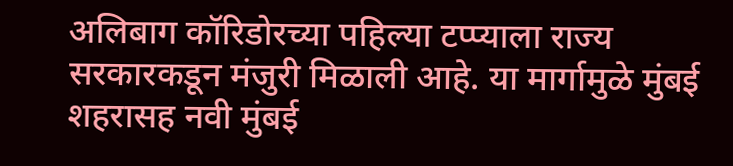अलिबाग कॉरिडोरच्या पहिल्या टप्प्याला राज्य सरकारकडून मंजुरी मिळाली आहे. या मार्गामुळे मुंबई शहरासह नवी मुंबई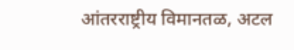आंतरराष्ट्रीय विमानतळ, अटल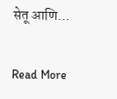सेतू आणि…

Read More